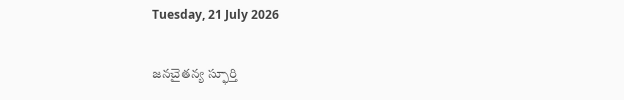Tuesday, 21 July 2026

జనచైతన్య స్ఫూర్తి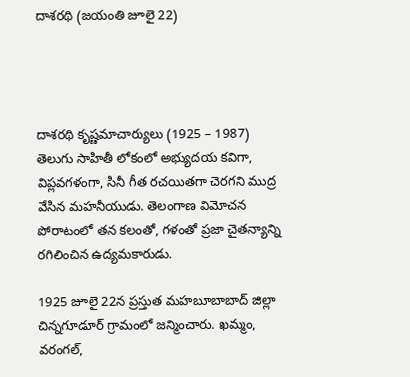దాశరథి (జయంతి జూలై 22)




దాశరథి కృష్ణమాచార్యులు (1925 – 1987) తెలుగు సాహితీ లోకంలో అభ్యుదయ కవిగా, విప్లవగళంగా, సినీ గీత రచయితగా చెరగని ముద్ర వేసిన మహనీయుడు. తెలంగాణ విమోచన పోరాటంలో తన కలంతో, గళంతో ప్రజా చైతన్యాన్ని రగిలించిన ఉద్యమకారుడు.

1925 జూలై 22న ప్రస్తుత మహబూబాబాద్ జిల్లా చిన్నగూడూర్ గ్రామంలో జన్మించారు. ఖమ్మం, వరంగల్,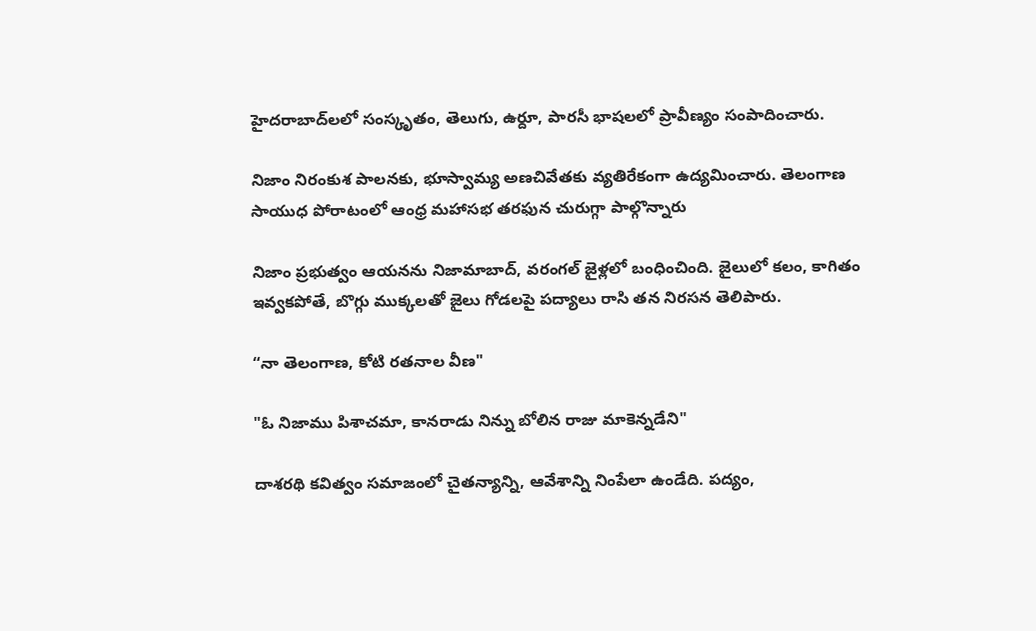హైదరాబాద్‌లలో సంస్కృతం, తెలుగు, ఉర్దూ, పారసీ భాషలలో ప్రావీణ్యం సంపాదించారు.

నిజాం నిరంకుశ పాలనకు, భూస్వామ్య అణచివేతకు వ్యతిరేకంగా ఉద్యమించారు. తెలంగాణ సాయుధ పోరాటంలో ఆంధ్ర మహాసభ తరఫున చురుగ్గా పాల్గొన్నారు

నిజాం ప్రభుత్వం ఆయనను నిజామాబాద్, వరంగల్ జైళ్లలో బంధించింది. జైలులో కలం, కాగితం ఇవ్వకపోతే, బొగ్గు ముక్కలతో జైలు గోడలపై పద్యాలు రాసి తన నిరసన తెలిపారు.

“నా తెలంగాణ, కోటి రతనాల వీణ"

"ఓ నిజాము పిశాచమా, కానరాడు నిన్ను బోలిన రాజు మాకెన్నడేని"

దాశరథి కవిత్వం సమాజంలో చైతన్యాన్ని, ఆవేశాన్ని నింపేలా ఉండేది. పద్యం,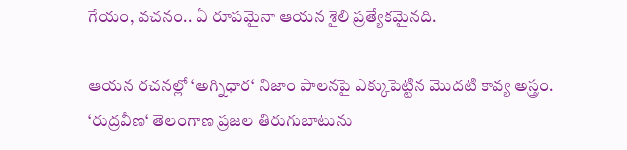గేయం, వచనం.. ఏ రూపమైనా ఆయన శైలి ప్రత్యేకమైనది.

ఆయన రచనల్లో ‘అగ్నిధార‘ నిజాం పాలనపై ఎక్కుపెట్టిన మొదటి కావ్య అస్త్రం. ‘రుద్రవీణ‘ తెలంగాణ ప్రజల తిరుగుబాటును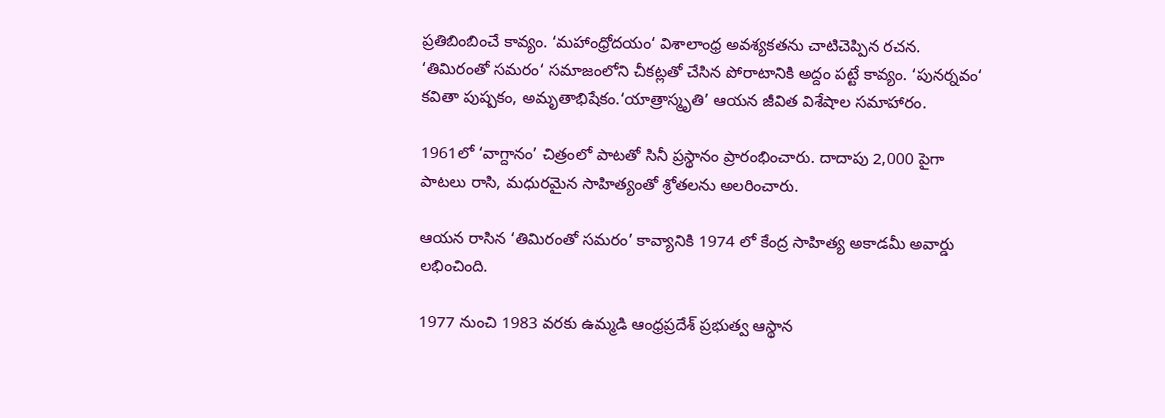ప్రతిబింబించే కావ్యం. ‘మహాంధ్రోదయం‘ విశాలాంధ్ర అవశ్యకతను చాటిచెప్పిన రచన. ‘తిమిరంతో సమరం‘ సమాజంలోని చీకట్లతో చేసిన పోరాటానికి అద్దం పట్టే కావ్యం. ‘పునర్నవం‘ కవితా పుష్పకం, అమృతాభిషేకం.‘యాత్రాస్మృతి’ ఆయన జీవిత విశేషాల సమాహారం.

1961లో ‘వాగ్దానం’ చిత్రంలో పాటతో సినీ ప్రస్థానం ప్రారంభించారు. దాదాపు 2,000 పైగా పాటలు రాసి, మధురమైన సాహిత్యంతో శ్రోతలను అలరించారు.

ఆయన రాసిన ‘తిమిరంతో సమరం’ కావ్యానికి 1974 లో కేంద్ర సాహిత్య అకాడమీ అవార్డు లభించింది.

1977 నుంచి 1983 వరకు ఉమ్మడి ఆంధ్రప్రదేశ్ ప్రభుత్వ ఆస్థాన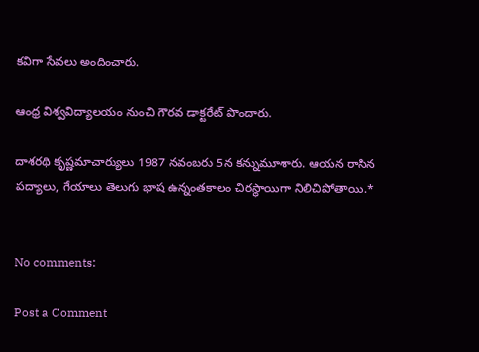కవిగా సేవలు అందించారు.

ఆంధ్ర విశ్వవిద్యాలయం నుంచి గౌరవ డాక్టరేట్ పొందారు.

దాశరథి కృష్ణమాచార్యులు 1987 నవంబరు 5న కన్నుమూశారు. ఆయన రాసిన పద్యాలు, గేయాలు తెలుగు భాష ఉన్నంతకాలం చిరస్థాయిగా నిలిచిపోతాయి.*


No comments:

Post a Comment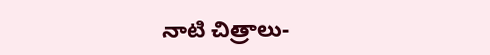నాటి చిత్రాలు-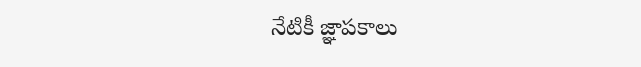నేటికీ జ్ఞాపకాలు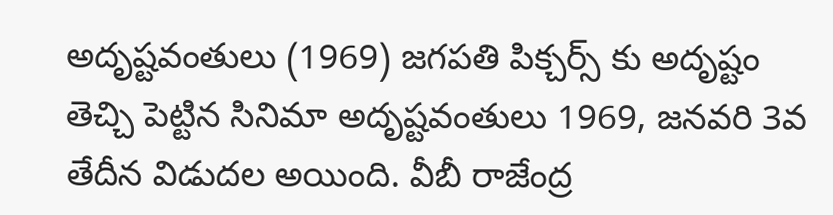అదృష్టవంతులు (1969) జగపతి పిక్చర్స్ కు అదృష్టం తెచ్చి పెట్టిన సినిమా అదృష్టవంతులు 1969, జనవరి 3వ తేదీన విడుదల అయింది. వీబీ రాజేంద్ర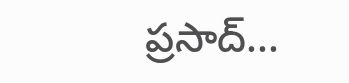ప్రసాద్...